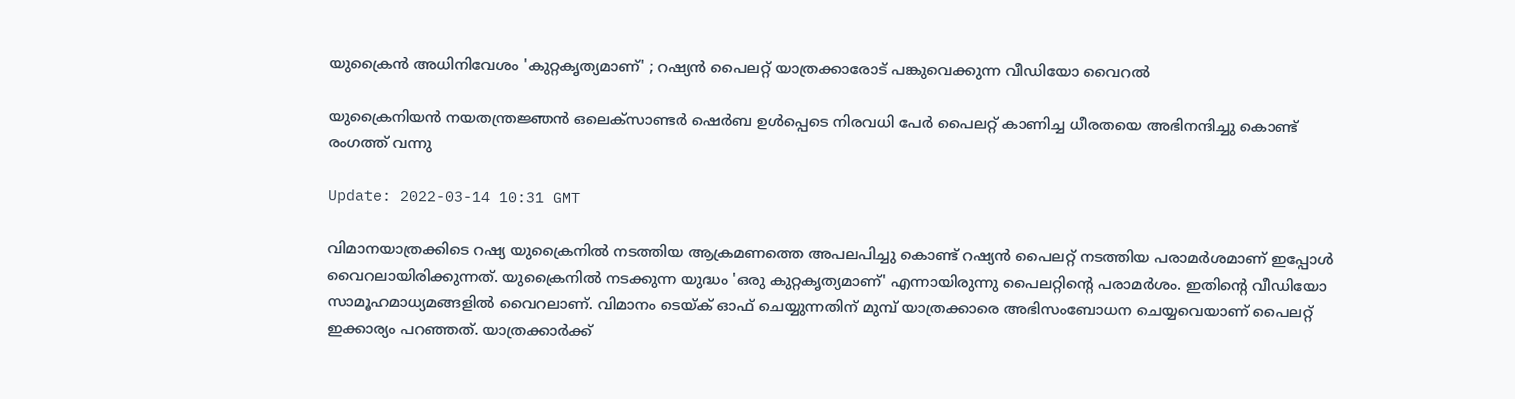യുക്രൈൻ അധിനിവേശം 'കുറ്റകൃത്യമാണ്' ; റഷ്യൻ പൈലറ്റ് യാത്രക്കാരോട് പങ്കുവെക്കുന്ന വീഡിയോ വൈറൽ

യുക്രൈനിയൻ നയതന്ത്രജ്ഞൻ ഒലെക്സാണ്ടർ ഷെർബ ഉൾപ്പെടെ നിരവധി പേർ പൈലറ്റ് കാണിച്ച ധീരതയെ അഭിനന്ദിച്ചു കൊണ്ട് രംഗത്ത് വന്നു

Update: 2022-03-14 10:31 GMT

വിമാനയാത്രക്കിടെ റഷ്യ യുക്രൈനിൽ നടത്തിയ ആക്രമണത്തെ അപലപിച്ചു കൊണ്ട് റഷ്യൻ പൈലറ്റ് നടത്തിയ പരാമർശമാണ് ഇപ്പോൾ വൈറലായിരിക്കുന്നത്. യുക്രൈനിൽ നടക്കുന്ന യുദ്ധം 'ഒരു കുറ്റകൃത്യമാണ്' എന്നായിരുന്നു പൈലറ്റിന്റെ പരാമർശം. ഇതിന്റെ വീഡിയോ സാമൂഹമാധ്യമങ്ങളിൽ വൈറലാണ്. വിമാനം ടെയ്ക് ഓഫ് ചെയ്യുന്നതിന് മുമ്പ് യാത്രക്കാരെ അഭിസംബോധന ചെയ്യവെയാണ് പൈലറ്റ് ഇക്കാര്യം പറഞ്ഞത്. യാത്രക്കാർക്ക്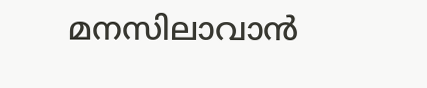മനസിലാവാൻ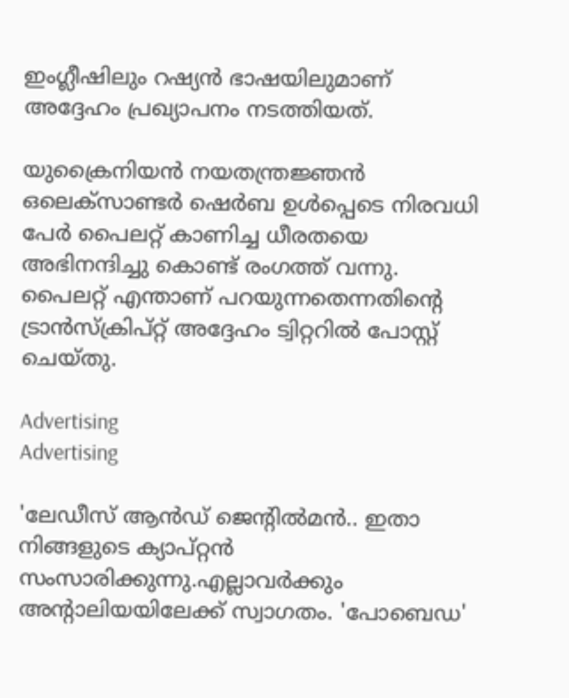ഇംഗ്ലീഷിലും റഷ്യൻ ഭാഷയിലുമാണ് അദ്ദേഹം പ്രഖ്യാപനം നടത്തിയത്.

യുക്രൈനിയൻ നയതന്ത്രജ്ഞൻ ഒലെക്സാണ്ടർ ഷെർബ ഉൾപ്പെടെ നിരവധി പേർ പൈലറ്റ് കാണിച്ച ധീരതയെ അഭിനന്ദിച്ചു കൊണ്ട് രംഗത്ത് വന്നു. പൈലറ്റ് എന്താണ് പറയുന്നതെന്നതിന്റെ ട്രാൻസ്‌ക്രിപ്റ്റ് അദ്ദേഹം ട്വിറ്ററിൽ പോസ്റ്റ് ചെയ്തു.

Advertising
Advertising

'ലേഡീസ് ആൻഡ് ജെന്റിൽമൻ.. ഇതാ നിങ്ങളുടെ ക്യാപ്റ്റൻ സംസാരിക്കുന്നു.എല്ലാവർക്കും അന്റാലിയയിലേക്ക് സ്വാഗതം. 'പോബെഡ'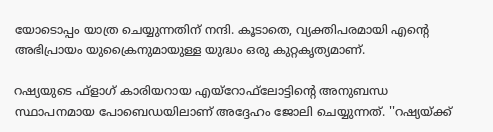യോടൊപ്പം യാത്ര ചെയ്യുന്നതിന് നന്ദി. കൂടാതെ, വ്യക്തിപരമായി എന്റെ അഭിപ്രായം യുക്രൈനുമായുള്ള യുദ്ധം ഒരു കുറ്റകൃത്യമാണ്.

റഷ്യയുടെ ഫ്‌ളാഗ് കാരിയറായ എയ്റോഫ്‌ലോട്ടിന്റെ അനുബന്ധ സ്ഥാപനമായ പോബെഡയിലാണ് അദ്ദേഹം ജോലി ചെയ്യുന്നത്. ''റഷ്യയ്ക്ക്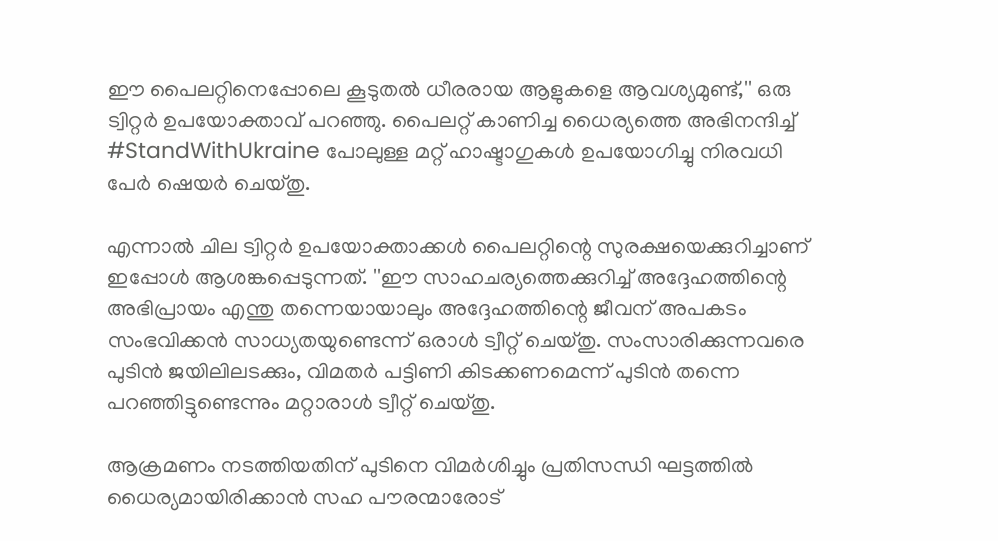ഈ പൈലറ്റിനെപ്പോലെ കൂടുതൽ ധീരരായ ആളുകളെ ആവശ്യമുണ്ട്,'' ഒരു ട്വിറ്റർ ഉപയോക്താവ് പറഞ്ഞു. പൈലറ്റ് കാണിച്ച ധൈര്യത്തെ അഭിനന്ദിച്ച് #StandWithUkraine പോലുള്ള മറ്റ് ഹാഷ്ടാഗുകൾ ഉപയോഗിച്ചു നിരവധി പേർ ഷെയർ ചെയ്തു.

എന്നാൽ ചില ട്വിറ്റർ ഉപയോക്താക്കൾ പൈലറ്റിന്റെ സുരക്ഷയെക്കുറിച്ചാണ് ഇപ്പോൾ ആശങ്കപ്പെടുന്നത്. ''ഈ സാഹചര്യത്തെക്കുറിച്ച് അദ്ദേഹത്തിന്റെ അഭിപ്രായം എന്തു തന്നെയായാലും അദ്ദേഹത്തിന്റെ ജീവന് അപകടം സംഭവിക്കൻ സാധ്യതയുണ്ടെന്ന് ഒരാൾ ട്വീറ്റ് ചെയ്തു. സംസാരിക്കുന്നവരെ പുടിൻ ജയിലിലടക്കും, വിമതർ പട്ടിണി കിടക്കണമെന്ന് പുടിൻ തന്നെ പറഞ്ഞിട്ടുണ്ടെന്നും മറ്റാരാൾ ട്വീറ്റ് ചെയ്തു.

ആക്രമണം നടത്തിയതിന് പുടിനെ വിമർശിച്ചും പ്രതിസന്ധി ഘട്ടത്തിൽ ധൈര്യമായിരിക്കാൻ സഹ പൗരന്മാരോട്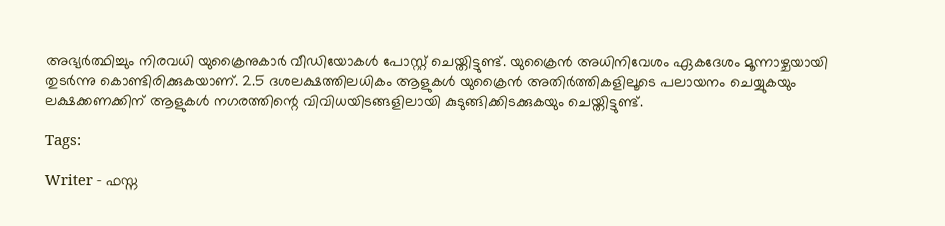അഭ്യർത്ഥിച്ചും നിരവധി യുക്രൈനുകാർ വീഡിയോകൾ പോസ്റ്റ് ചെയ്തിട്ടുണ്ട്. യുക്രൈൻ അധിനിവേശം ഏകദേശം മൂന്നാഴ്ചയായി തുടർന്നു കൊണ്ടിരിക്കുകയാണ്. 2.5 ദശലക്ഷത്തിലധികം ആളുകൾ യുക്രൈൻ അതിർത്തികളിലൂടെ പലായനം ചെയ്യുകയും ലക്ഷക്കണക്കിന് ആളുകൾ നഗരത്തിന്റെ വിവിധയിടങ്ങളിലായി കുടുങ്ങിക്കിടക്കുകയും ചെയ്തിട്ടുണ്ട്.

Tags:

Writer - ഫസ്ന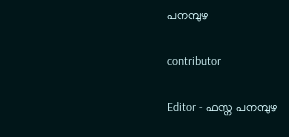പനമ്പുഴ

contributor

Editor - ഫസ്ന പനമ്പുഴ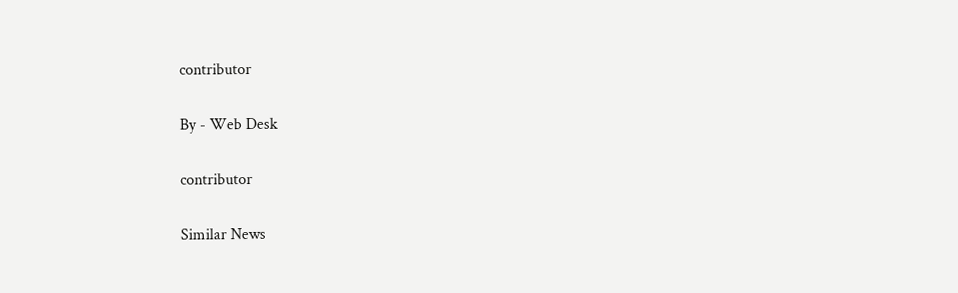contributor

By - Web Desk

contributor

Similar News